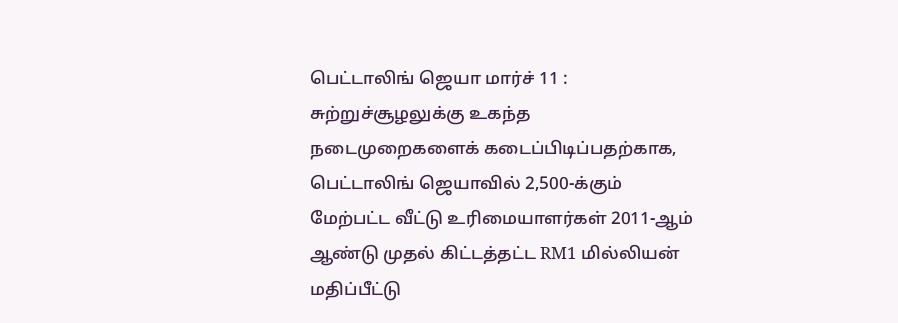பெட்டாலிங் ஜெயா மார்ச் 11 : சுற்றுச்சூழலுக்கு உகந்த நடைமுறைகளைக் கடைப்பிடிப்பதற்காக, பெட்டாலிங் ஜெயாவில் 2,500-க்கும் மேற்பட்ட வீட்டு உரிமையாளர்கள் 2011-ஆம் ஆண்டு முதல் கிட்டத்தட்ட RM1 மில்லியன் மதிப்பீட்டு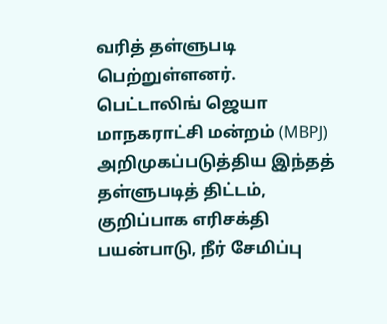வரித் தள்ளுபடி பெற்றுள்ளனர்.
பெட்டாலிங் ஜெயா மாநகராட்சி மன்றம் (MBPJ) அறிமுகப்படுத்திய இந்தத் தள்ளுபடித் திட்டம், குறிப்பாக எரிசக்தி பயன்பாடு, நீர் சேமிப்பு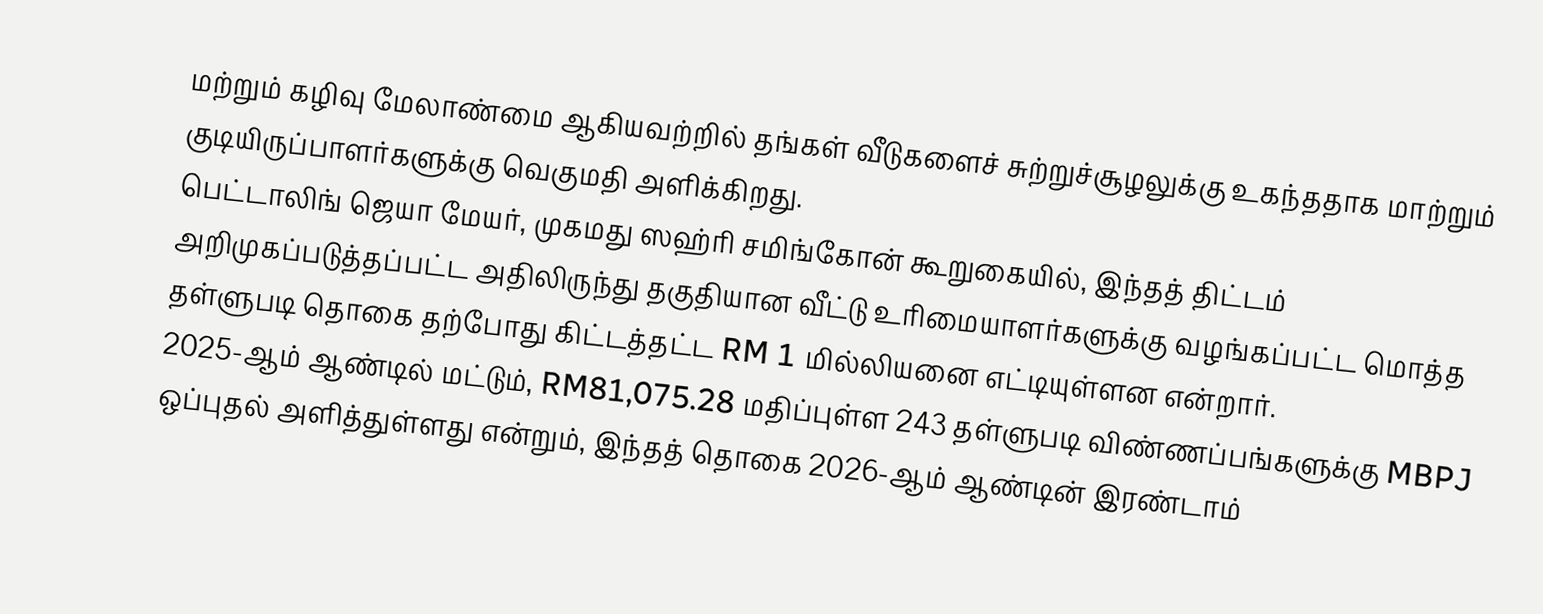மற்றும் கழிவு மேலாண்மை ஆகியவற்றில் தங்கள் வீடுகளைச் சுற்றுச்சூழலுக்கு உகந்ததாக மாற்றும் குடியிருப்பாளர்களுக்கு வெகுமதி அளிக்கிறது.
பெட்டாலிங் ஜெயா மேயர், முகமது ஸஹ்ரி சமிங்கோன் கூறுகையில், இந்தத் திட்டம் அறிமுகப்படுத்தப்பட்ட அதிலிருந்து தகுதியான வீட்டு உரிமையாளர்களுக்கு வழங்கப்பட்ட மொத்த தள்ளுபடி தொகை தற்போது கிட்டத்தட்ட RM 1 மில்லியனை எட்டியுள்ளன என்றார்.
2025-ஆம் ஆண்டில் மட்டும், RM81,075.28 மதிப்புள்ள 243 தள்ளுபடி விண்ணப்பங்களுக்கு MBPJ ஒப்புதல் அளித்துள்ளது என்றும், இந்தத் தொகை 2026-ஆம் ஆண்டின் இரண்டாம்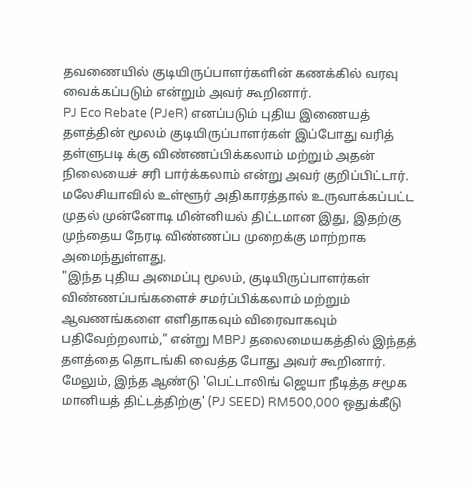தவணையில் குடியிருப்பாளர்களின் கணக்கில் வரவு வைக்கப்படும் என்றும் அவர் கூறினார்.
PJ Eco Rebate (PJeR) எனப்படும் புதிய இணையத் தளத்தின் மூலம் குடியிருப்பாளர்கள் இப்போது வரித் தள்ளுபடி க்கு விண்ணப்பிக்கலாம் மற்றும் அதன் நிலையைச் சரி பார்க்கலாம் என்று அவர் குறிப்பிட்டார்.
மலேசியாவில் உள்ளூர் அதிகாரத்தால் உருவாக்கப்பட்ட முதல் முன்னோடி மின்னியல் திட்டமான இது, இதற்கு முந்தைய நேரடி விண்ணப்ப முறைக்கு மாற்றாக அமைந்துள்ளது.
"இந்த புதிய அமைப்பு மூலம், குடியிருப்பாளர்கள் விண்ணப்பங்களைச் சமர்ப்பிக்கலாம் மற்றும் ஆவணங்களை எளிதாகவும் விரைவாகவும் பதிவேற்றலாம்," என்று MBPJ தலைமையகத்தில் இந்தத் தளத்தை தொடங்கி வைத்த போது அவர் கூறினார்.
மேலும், இந்த ஆண்டு 'பெட்டாலிங் ஜெயா நீடித்த சமூக மானியத் திட்டத்திற்கு' (PJ SEED) RM500,000 ஒதுக்கீடு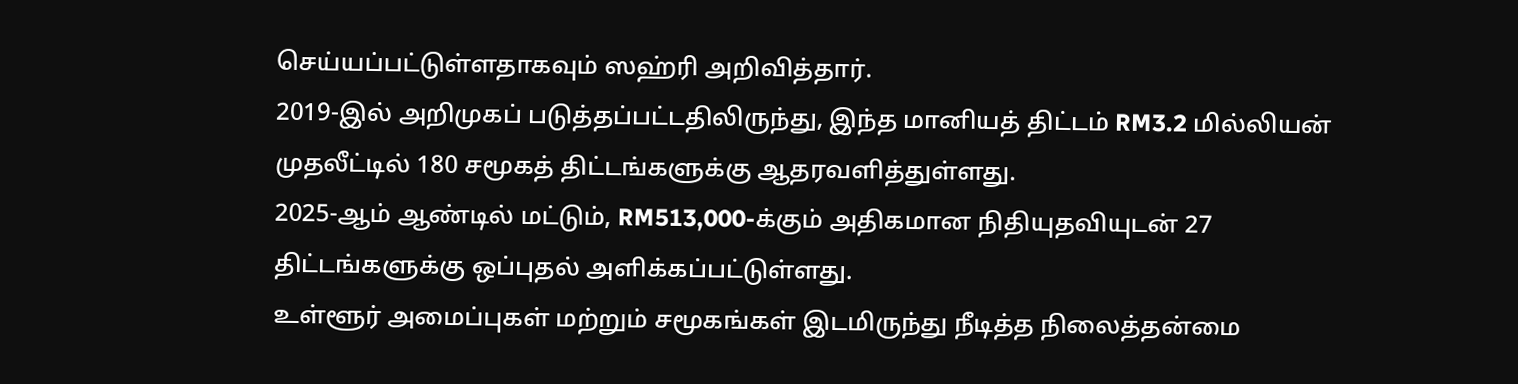செய்யப்பட்டுள்ளதாகவும் ஸஹ்ரி அறிவித்தார்.
2019-இல் அறிமுகப் படுத்தப்பட்டதிலிருந்து, இந்த மானியத் திட்டம் RM3.2 மில்லியன் முதலீட்டில் 180 சமூகத் திட்டங்களுக்கு ஆதரவளித்துள்ளது.
2025-ஆம் ஆண்டில் மட்டும், RM513,000-க்கும் அதிகமான நிதியுதவியுடன் 27 திட்டங்களுக்கு ஒப்புதல் அளிக்கப்பட்டுள்ளது.
உள்ளூர் அமைப்புகள் மற்றும் சமூகங்கள் இடமிருந்து நீடித்த நிலைத்தன்மை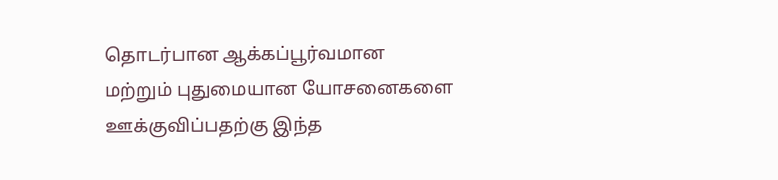தொடர்பான ஆக்கப்பூர்வமான மற்றும் புதுமையான யோசனைகளை ஊக்குவிப்பதற்கு இந்த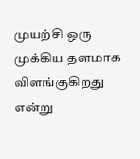முயற்சி ஒரு முக்கிய தளமாக விளங்குகிறது என்று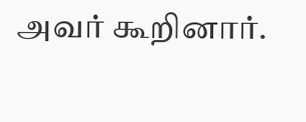அவர் கூறினார்.